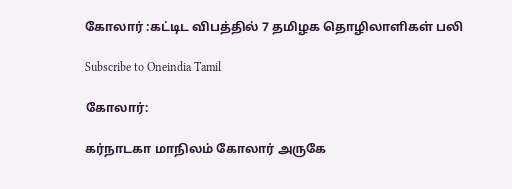கோலார் :கட்டிட விபத்தில் 7 தமிழக தொழிலாளிகள் பலி

Subscribe to Oneindia Tamil

கோலார்:

கர்நாடகா மாநிலம் கோலார் அருகே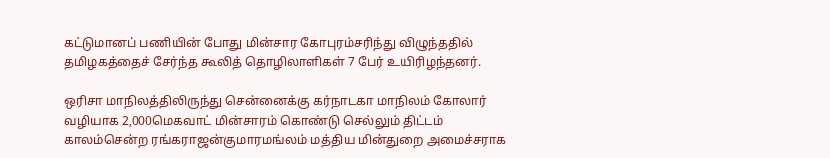கட்டுமானப் பணியின் போது மின்சார கோபுரம்சரிந்து விழுந்ததில் தமிழகத்தைச் சேர்ந்த கூலித் தொழிலாளிகள் 7 பேர் உயிரிழந்தனர்.

ஒரிசா மாநிலத்திலிருந்து சென்னைக்கு கர்நாடகா மாநிலம் கோலார் வழியாக 2,000மெகவாட் மின்சாரம் கொண்டு செல்லும் திட்டம் காலம்சென்ற ரங்கராஜன்குமாரமங்லம் மத்திய மின்துறை அமைச்சராக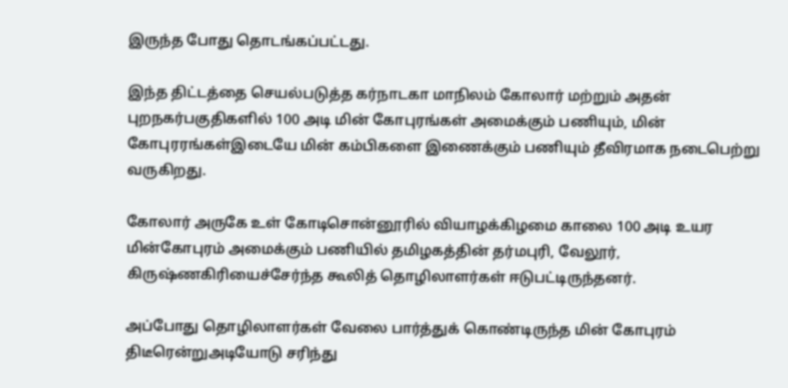இருந்த போது தொடங்கப்பட்டது.

இந்த திட்டத்தை செயல்படுத்த கர்நாடகா மாநிலம் கோலார் மற்றும் அதன் புறநகர்பகுதிகளில் 100 அடி மின் கோபுரங்கள் அமைக்கும் பணியும், மின் கோபுரரங்கள்இடையே மின் கம்பிகளை இணைக்கும் பணியும் தீவிரமாக நடைபெற்று வருகிறது.

கோலார் அருகே உள் கோடிசொன்னூரில் வியாழக்கிழமை காலை 100 அடி உயர மின்கோபுரம் அமைக்கும் பணியில் தமிழகத்தின் தர்மபுரி, வேலூர், கிருஷ்ணகிரியைச்சேர்ந்த கூலித் தொழிலாளர்கள் ஈடுபட்டிருந்தனர்.

அப்போது தொழிலாளர்கள் வேலை பார்த்துக் கொண்டிருந்த மின் கோபுரம் திடீரென்றுஅடியோடு சரிந்து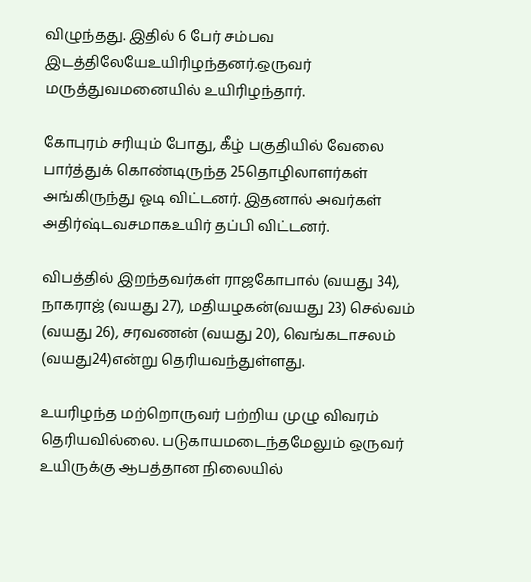விழுந்தது. இதில் 6 பேர் சம்பவ இடத்திலேயேஉயிரிழந்தனர்.ஒருவர் மருத்துவமனையில் உயிரிழந்தார்.

கோபுரம் சரியும் போது, கீழ் பகுதியில் வேலை பார்த்துக் கொண்டிருந்த 25தொழிலாளர்கள் அங்கிருந்து ஓடி விட்டனர். இதனால் அவர்கள் அதிர்ஷ்டவசமாகஉயிர் தப்பி விட்டனர்.

விபத்தில் இறந்தவர்கள் ராஜகோபால் (வயது 34), நாகராஜ் (வயது 27), மதியழகன்(வயது 23) செல்வம் (வயது 26), சரவணன் (வயது 20), வெங்கடாசலம் (வயது24)என்று தெரியவந்துள்ளது.

உயரிழந்த மற்றொருவர் பற்றிய முழு விவரம் தெரியவில்லை. படுகாயமடைந்தமேலும் ஒருவர் உயிருக்கு ஆபத்தான நிலையில்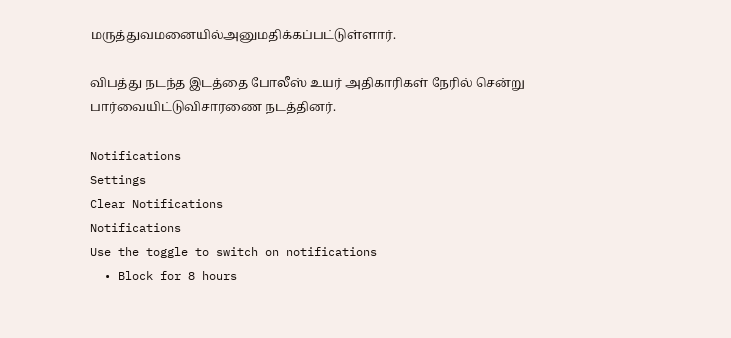மருத்துவமனையில்அனுமதிக்கப்பட்டுள்ளார்.

விபத்து நடந்த இடத்தை போலீஸ் உயர் அதிகாரிகள் நேரில் சென்று பார்வையிட்டுவிசாரணை நடத்தினர்.

Notifications
Settings
Clear Notifications
Notifications
Use the toggle to switch on notifications
  • Block for 8 hours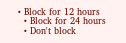• Block for 12 hours
  • Block for 24 hours
  • Don't block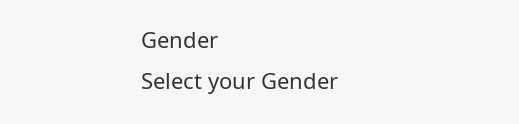Gender
Select your Gender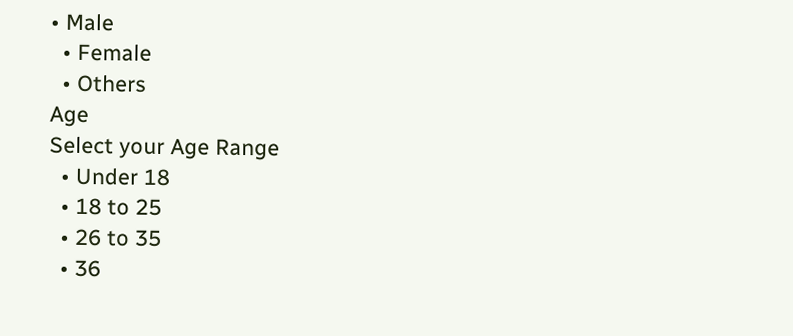• Male
  • Female
  • Others
Age
Select your Age Range
  • Under 18
  • 18 to 25
  • 26 to 35
  • 36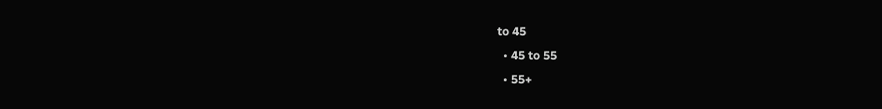to 45
  • 45 to 55
  • 55+